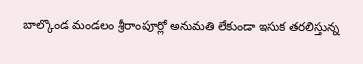బాల్కొండ మండలం శ్రీరాంపూర్లో అనుమతి లేకుండా ఇసుక తరలిస్తున్న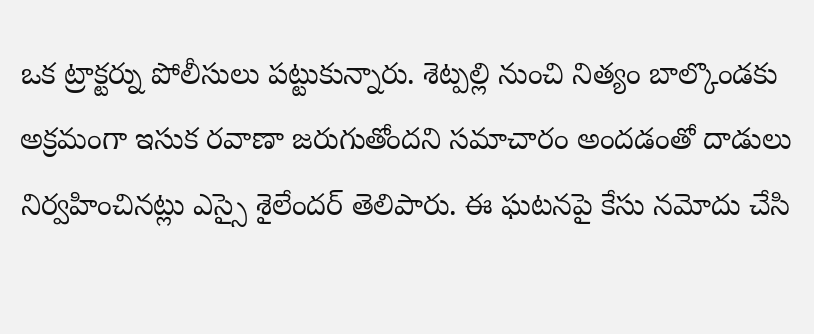ఒక ట్రాక్టర్ను పోలీసులు పట్టుకున్నారు. శెట్పల్లి నుంచి నిత్యం బాల్కొండకు అక్రమంగా ఇసుక రవాణా జరుగుతోందని సమాచారం అందడంతో దాడులు నిర్వహించినట్లు ఎస్సై శైలేందర్ తెలిపారు. ఈ ఘటనపై కేసు నమోదు చేసి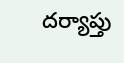దర్యాప్తు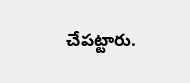చేపట్టారు.